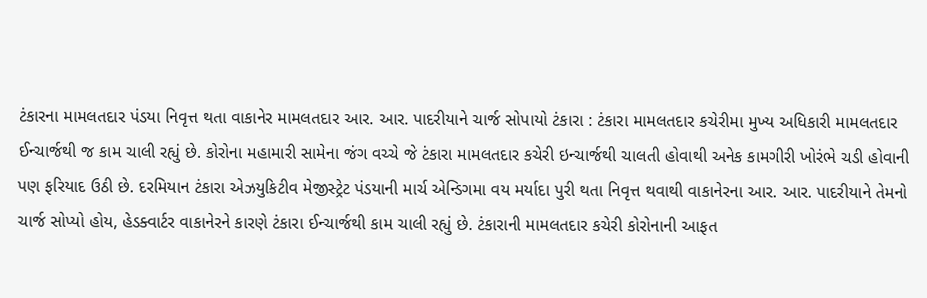ટંકારના મામલતદાર પંડયા નિવૃત્ત થતા વાકાનેર મામલતદાર આર. આર. પાદરીયાને ચાર્જ સોપાયો ટંકારા : ટંકારા મામલતદાર કચેરીમા મુખ્ય અધિકારી મામલતદાર ઈન્ચાર્જથી જ કામ ચાલી રહ્યું છે. કોરોના મહામારી સામેના જંગ વચ્ચે જે ટંકારા મામલતદાર કચેરી ઇન્ચાર્જથી ચાલતી હોવાથી અનેક કામગીરી ખોરંભે ચડી હોવાની પણ ફરિયાદ ઉઠી છે. દરમિયાન ટંકારા એઝયુકિટીવ મેજીસ્ટ્રેટ પંડયાની માર્ચ એન્ડિગમા વય મર્યાદા પુરી થતા નિવૃત્ત થવાથી વાકાનેરના આર. આર. પાદરીયાને તેમનો ચાર્જ સોપ્યો હોય, હેડક્વાર્ટર વાકાનેરને કારણે ટંકારા ઈન્ચાર્જથી કામ ચાલી રહ્યું છે. ટંકારાની મામલતદાર કચેરી કોરોનાની આફત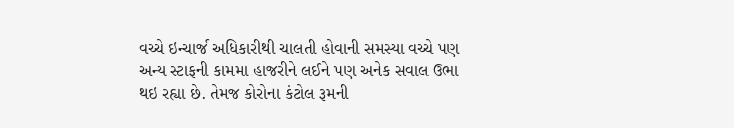વચ્ચે ઇન્ચાર્જ અધિકારીથી ચાલતી હોવાની સમસ્યા વચ્ચે પણ અન્ય સ્ટાફની કામમા હાજરીને લઈને પણ અનેક સવાલ ઉભા થઇ રહ્યા છે. તેમજ કોરોના કંટોલ રૂમની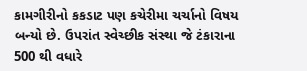કામગીરીનો કકડાટ પણ કચેરીમા ચર્ચાનો વિષય બન્યો છે. ઉપરાંત સ્વેચ્છીક સંસ્થા જે ટંકારાના 500 થી વધારે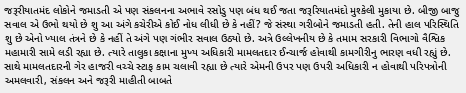જરૂરીયાતમંદ લોકોને જમાડતી એ પણ સંકલનના અભાવે રસોડુ પણ બંધ થઈ જતા જરૂરિયાતમંદો મુશ્કેલી મુકાયા છે. બીજી બાજુ સવાલ એ ઉભો થયો છે શુ આ અંગે કચેરીએ કોઈ નોધ લીધી છે કે નહીં? જે સંસ્થા ગરીબોને જમાડતી હતી. તેની હાલ પરિસ્થિતિ શુ છે એનો ખ્યાલ તંત્રને છે કે નહીં તે અંગે પણ ગંભીર સવાલ ઉઠ્યો છે. અત્રે ઉલ્લેખનીય છે કે તમામ સરકારી વિભાગો વૈશ્વિક મહામારી સામે લડી રહ્યા છે. ત્યારે તાલુકા કક્ષાના મુખ્ય અધિકારી મામલતદાર ઈન્ચાર્જ હોવાથી કામગીરીનુ ભારણ વધી રહ્યું છે. સાથે મામલતદારની ગેર હાજરી વચ્ચે સ્ટાફ કામ ચલાવી રહ્યા છે ત્યારે એમની ઉપર પણ ઉપરી અધિકારી ન હોવાથી પરિપત્રોની અમલવારી, સંકલન અને જરૂરી માહીતી બાબતે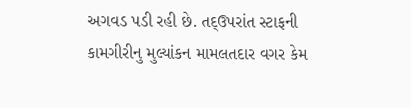અગવડ પડી રહી છે. તદ્ઉપરાંત સ્ટાફની કામગીરીનુ મુલ્યાંકન મામલતદાર વગર કેમ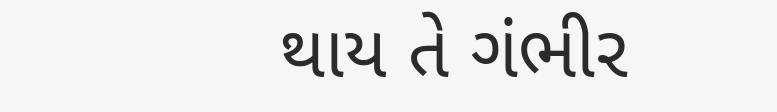થાય તે ગંભીર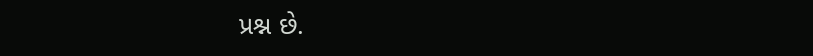પ્રશ્ન છે.